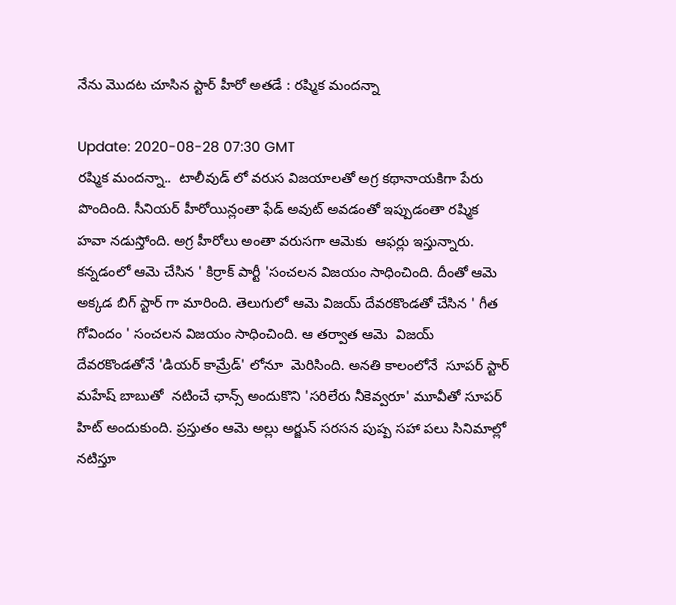నేను మొదట చూసిన స్టార్ హీరో అతడే : రష్మిక మందన్నా

Update: 2020-08-28 07:30 GMT
రష్మిక మందన్నా..  టాలీవుడ్ లో వరుస విజయాలతో అగ్ర కథానాయకిగా పేరు పొందింది. సీనియర్ హీరోయిన్లంతా ఫేడ్ అవుట్ అవడంతో ఇప్పుడంతా రష్మిక  హవా నడుస్తోంది. అగ్ర హీరోలు అంతా వరుసగా ఆమెకు  ఆఫర్లు ఇస్తున్నారు. కన్నడంలో ఆమె చేసిన ' కిర్రాక్ పార్టీ 'సంచలన విజయం సాధించింది. దీంతో ఆమె అక్కడ బిగ్ స్టార్ గా మారింది. తెలుగులో ఆమె విజయ్ దేవరకొండతో చేసిన ' గీత గోవిందం ' సంచలన విజయం సాధించింది. ఆ తర్వాత ఆమె  విజయ్ దేవరకొండతోనే 'డియర్ కామ్రేడ్' లోనూ  మెరిసింది. అనతి కాలంలోనే  సూపర్ స్టార్ మహేష్ బాబుతో  నటించే ఛాన్స్ అందుకొని 'సరిలేరు నీకెవ్వరూ' మూవీతో సూపర్ హిట్ అందుకుంది. ప్రస్తుతం ఆమె అల్లు అర్జున్ సరసన పుష్ప సహా పలు సినిమాల్లో నటిస్తూ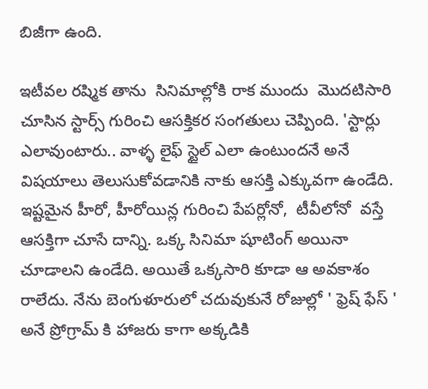బిజీగా ఉంది.

ఇటీవల రష్మిక తాను  సినిమాల్లోకి రాక ముందు  మొదటిసారి చూసిన స్టార్స్ గురించి ఆసక్తికర సంగతులు చెప్పింది. 'స్టార్లు ఎలావుంటారు.. వాళ్ళ లైఫ్ స్టైల్ ఎలా ఉంటుందనే అనే విషయాలు తెలుసుకోవడానికి నాకు ఆసక్తి ఎక్కువగా ఉండేది.  ఇష్టమైన హీరో, హీరోయిన్ల గురించి పేపర్లోనో,  టీవీలోనో  వస్తే ఆసక్తిగా చూసే దాన్ని. ఒక్క సినిమా షూటింగ్ అయినా చూడాలని ఉండేది. అయితే ఒక్కసారి కూడా ఆ అవకాశం రాలేదు. నేను బెంగుళూరులో చదువుకునే రోజుల్లో ' ఫ్రెష్ ఫేస్ ' అనే ప్రోగ్రామ్ కి హాజరు కాగా అక్కడికి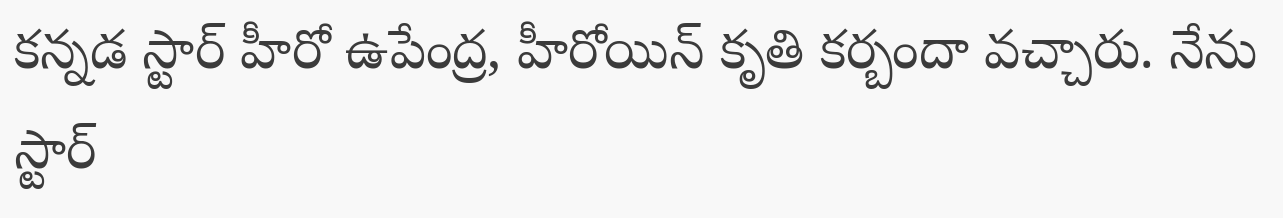కన్నడ స్టార్ హీరో ఉపేంద్ర, హీరోయిన్ కృతి కర్బందా వచ్చారు. నేను స్టార్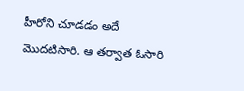హీరోని చూడడం అదే మొదటిసారి. ఆ తర్వాత ఓసారి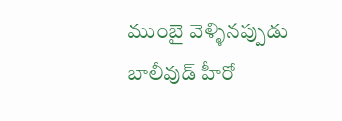ముంబై వెళ్ళినప్పుడు బాలీవుడ్ హీరో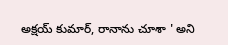అక్షయ్ కుమార్, రానాను చూశా ' అని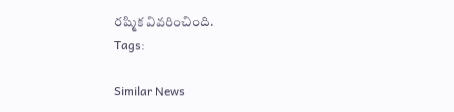రష్మిక వివరించింది.
Tags:

Similar News